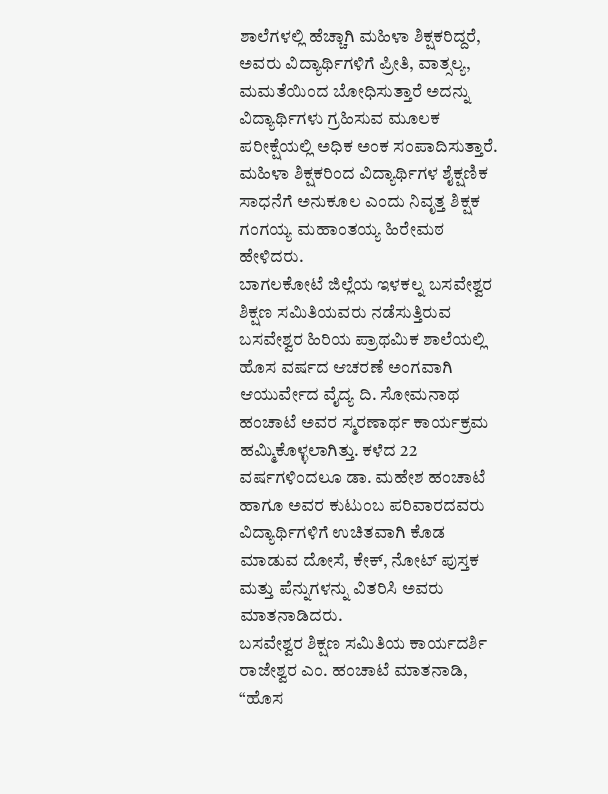ಶಾಲೆಗಳಲ್ಲಿ ಹೆಚ್ಚಾಗಿ ಮಹಿಳಾ ಶಿಕ್ಷಕರಿದ್ದರೆ, ಅವರು ವಿದ್ಯಾರ್ಥಿಗಳಿಗೆ ಪ್ರೀತಿ, ವಾತ್ಸಲ್ಯ, ಮಮತೆಯಿಂದ ಬೋಧಿಸುತ್ತಾರೆ ಅದನ್ನು ವಿದ್ಯಾರ್ಥಿಗಳು ಗ್ರಹಿಸುವ ಮೂಲಕ ಪರೀಕ್ಷೆಯಲ್ಲಿ ಅಧಿಕ ಅಂಕ ಸಂಪಾದಿಸುತ್ತಾರೆ. ಮಹಿಳಾ ಶಿಕ್ಷಕರಿಂದ ವಿದ್ಯಾರ್ಥಿಗಳ ಶೈಕ್ಷಣಿಕ ಸಾಧನೆಗೆ ಅನುಕೂಲ ಎಂದು ನಿವೃತ್ತ ಶಿಕ್ಷಕ ಗಂಗಯ್ಯ ಮಹಾಂತಯ್ಯ ಹಿರೇಮಠ ಹೇಳಿದರು.
ಬಾಗಲಕೋಟೆ ಜಿಲ್ಲೆಯ ಇಳಕಲ್ನ ಬಸವೇಶ್ವರ ಶಿಕ್ಷಣ ಸಮಿತಿಯವರು ನಡೆಸುತ್ತಿರುವ ಬಸವೇಶ್ವರ ಹಿರಿಯ ಪ್ರಾಥಮಿಕ ಶಾಲೆಯಲ್ಲಿ ಹೊಸ ವರ್ಷದ ಆಚರಣೆ ಅಂಗವಾಗಿ ಆಯುರ್ವೇದ ವೈದ್ಯ ದಿ. ಸೋಮನಾಥ ಹಂಚಾಟೆ ಅವರ ಸ್ಮರಣಾರ್ಥ ಕಾರ್ಯಕ್ರಮ ಹಮ್ಮಿಕೊಳ್ಳಲಾಗಿತ್ತು. ಕಳೆದ 22 ವರ್ಷಗಳಿಂದಲೂ ಡಾ. ಮಹೇಶ ಹಂಚಾಟೆ ಹಾಗೂ ಅವರ ಕುಟುಂಬ ಪರಿವಾರದವರು ವಿದ್ಯಾರ್ಥಿಗಳಿಗೆ ಉಚಿತವಾಗಿ ಕೊಡ ಮಾಡುವ ದೋಸೆ, ಕೇಕ್, ನೋಟ್ ಪುಸ್ತಕ ಮತ್ತು ಪೆನ್ನುಗಳನ್ನು ವಿತರಿಸಿ ಅವರು ಮಾತನಾಡಿದರು.
ಬಸವೇಶ್ವರ ಶಿಕ್ಷಣ ಸಮಿತಿಯ ಕಾರ್ಯದರ್ಶಿ ರಾಜೇಶ್ವರ ಎಂ. ಹಂಚಾಟೆ ಮಾತನಾಡಿ, “ಹೊಸ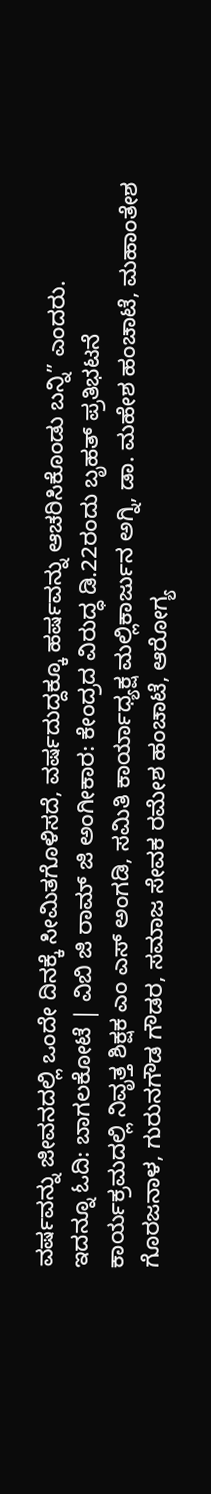ವರ್ಷವನ್ನು ಜೀವನದಲ್ಲಿ ಒಂದೇ ದಿನಕ್ಕೆ ಸೀಮಿತಗೊಳಿಸದೆ, ವರ್ಷದುದ್ದಕ್ಕೂ ಹರ್ಷವನ್ನು ಆಚರಿಸಿಕೊಂಡು ಬನ್ನಿ” ಎಂದರು.
ಇದನ್ನೂ ಓದಿ: ಬಾಗಲಕೋಟೆ | ವಿಬಿ ಜಿ ರಾಮ್ ಜಿ ಅಂಗೀಕಾರ: ಕೇಂದ್ರದ ವಿರುದ್ಧ ಡಿ.22ರಂದು ಬೃಹತ್ ಪ್ರತಿಭಟನೆ
ಕಾರ್ಯಕ್ರಮದಲ್ಲಿ ನಿವೃತ್ತ ಶಿಕ್ಷಕ ಎಂ ಎಸ್ ಅಂಗಡಿ, ಸಮಿತಿ ಕಾರ್ಯಾಧ್ಯಕ್ಷ ಮಲ್ಲಿಕಾರ್ಜುನ ಅಗ್ನಿ, ಡಾ. ಮಹೇಶ ಹಂಚಾಟೆ, ಮಹಾಂತೇಶ ಗೊರಜನಾಳ, ಗುರುನಗೌಡ ಗೌಡರ, ಸಮಾಜ ಸೇವಕ ರಮೇಶ ಹಂಚಾಟೆ, ಆರೋಗ್ಯ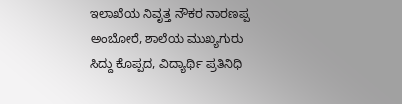ಇಲಾಖೆಯ ನಿವೃತ್ತ ನೌಕರ ನಾರಣಪ್ಪ ಅಂಬೋರೆ, ಶಾಲೆಯ ಮುಖ್ಯಗುರು ಸಿದ್ದು ಕೊಪ್ಪದ, ವಿದ್ಯಾರ್ಥಿ ಪ್ರತಿನಿಧಿ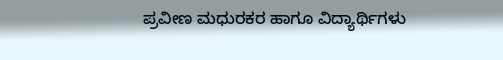ಪ್ರವೀಣ ಮಧುರಕರ ಹಾಗೂ ವಿದ್ಯಾರ್ಥಿಗಳು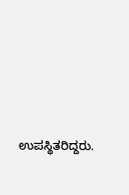ಉಪಸ್ಥಿತರಿದ್ದರು.